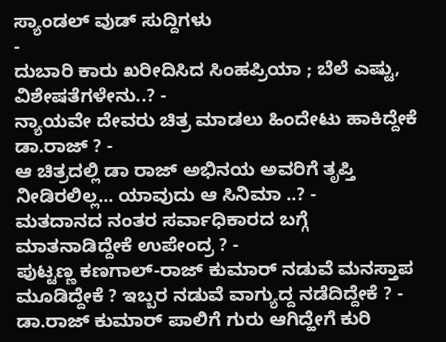ಸ್ಯಾಂಡಲ್ ವುಡ್ ಸುದ್ದಿಗಳು
-
ದುಬಾರಿ ಕಾರು ಖರೀದಿಸಿದ ಸಿಂಹಪ್ರಿಯಾ ; ಬೆಲೆ ಎಷ್ಟು, ವಿಶೇಷತೆಗಳೇನು..? -
ನ್ಯಾಯವೇ ದೇವರು ಚಿತ್ರ ಮಾಡಲು ಹಿಂದೇಟು ಹಾಕಿದ್ದೇಕೆ ಡಾ.ರಾಜ್ ? -
ಆ ಚಿತ್ರದಲ್ಲಿ ಡಾ ರಾಜ್ ಅಭಿನಯ ಅವರಿಗೆ ತೃಪ್ತಿ ನೀಡಿರಲಿಲ್ಲ... ಯಾವುದು ಆ ಸಿನಿಮಾ ..? -
ಮತದಾನದ ನಂತರ ಸರ್ವಾಧಿಕಾರದ ಬಗ್ಗೆ ಮಾತನಾಡಿದ್ದೇಕೆ ಉಪೇಂದ್ರ ? -
ಪುಟ್ಟಣ್ಣ ಕಣಗಾಲ್-ರಾಜ್ ಕುಮಾರ್ ನಡುವೆ ಮನಸ್ತಾಪ ಮೂಡಿದ್ದೇಕೆ ? ಇಬ್ಬರ ನಡುವೆ ವಾಗ್ಯುದ್ದ ನಡೆದಿದ್ದೇಕೆ ? -
ಡಾ.ರಾಜ್ ಕುಮಾರ್ ಪಾಲಿಗೆ ಗುರು ಆಗಿದ್ಹೇಗೆ ಕುರಿ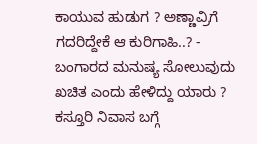ಕಾಯುವ ಹುಡುಗ ? ಅಣ್ಣಾವ್ರಿಗೆ ಗದರಿದ್ದೇಕೆ ಆ ಕುರಿಗಾಹಿ..? -
ಬಂಗಾರದ ಮನುಷ್ಯ ಸೋಲುವುದು ಖಚಿತ ಎಂದು ಹೇಳಿದ್ದು ಯಾರು ? ಕಸ್ತೂರಿ ನಿವಾಸ ಬಗ್ಗೆ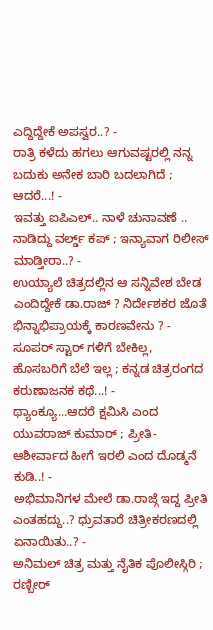ಎದ್ದಿದ್ದೇಕೆ ಅಪಸ್ವರ..? -
ರಾತ್ರಿ ಕಳೆದು ಹಗಲು ಆಗುವಷ್ಟರಲ್ಲಿ ನನ್ನ ಬದುಕು ಅನೇಕ ಬಾರಿ ಬದಲಾಗಿದೆ ; ಆದರೆ...! -
ಇವತ್ತು ಐಪಿಎಲ್.. ನಾಳೆ ಚುನಾವಣೆ .. ನಾಡಿದ್ದು ವರ್ಲ್ಡ್ ಕಪ್ ; ಇನ್ಯಾವಾಗ ರಿಲೀಸ್ ಮಾಡ್ತೀರಾ..? -
ಉಯ್ಯಾಲೆ ಚಿತ್ರದಲ್ಲಿನ ಆ ಸನ್ನಿವೇಶ ಬೇಡ ಎಂದಿದ್ದೇಕೆ ಡಾ.ರಾಜ್ ? ನಿರ್ದೇಶಕರ ಜೊತೆ ಭಿನ್ನಾಭಿಪ್ರಾಯಕ್ಕೆ ಕಾರಣವೇನು ? -
ಸೂಪರ್ ಸ್ಟಾರ್ ಗಳಿಗೆ ಬೇಕಿಲ್ಲ, ಹೊಸಬರಿಗೆ ಬೆಲೆ ಇಲ್ಲ ; ಕನ್ನಡ ಚಿತ್ರರಂಗದ ಕರುಣಾಜನಕ ಕಥೆ...! -
ಥ್ಯಾಂಕ್ಯೂ...ಆದರೆ ಕ್ಷಮಿಸಿ ಎಂದ ಯುವರಾಜ್ ಕುಮಾರ್ ; ಪ್ರೀತಿ-ಆಶೀರ್ವಾದ ಹೀಗೆ ಇರಲಿ ಎಂದ ದೊಡ್ಮನೆ ಕುಡಿ..! -
ಅಭಿಮಾನಿಗಳ ಮೇಲೆ ಡಾ.ರಾಜ್ಗೆ ಇದ್ದ ಪ್ರೀತಿ ಎಂತಹದ್ದು..? ಧ್ರುವತಾರೆ ಚಿತ್ರೀಕರಣದಲ್ಲಿ ಏನಾಯಿತು..? -
ಅನಿಮಲ್ ಚಿತ್ರ ಮತ್ತು ನೈತಿಕ ಪೊಲೀಸ್ಗಿರಿ ; ರಣ್ಬೀರ್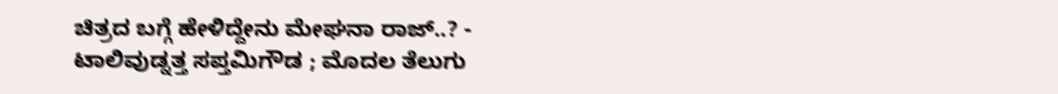ಚಿತ್ರದ ಬಗ್ಗೆ ಹೇಳಿದ್ದೇನು ಮೇಘನಾ ರಾಜ್..? -
ಟಾಲಿವುಡ್ನತ್ತ ಸಪ್ತಮಿಗೌಡ ; ಮೊದಲ ತೆಲುಗು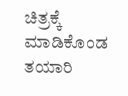ಚಿತ್ರಕ್ಕೆ ಮಾಡಿಕೊಂಡ ತಯಾರಿ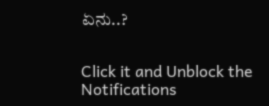ಏನು..?


Click it and Unblock the Notifications